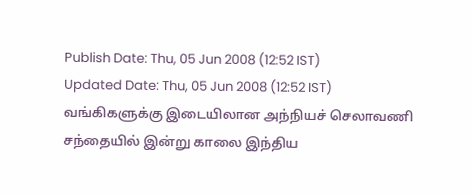Publish Date: Thu, 05 Jun 2008 (12:52 IST)
Updated Date: Thu, 05 Jun 2008 (12:52 IST)
வங்கிகளுக்கு இடையிலான அந்நியச் செலாவணி சந்தையில் இன்று காலை இந்திய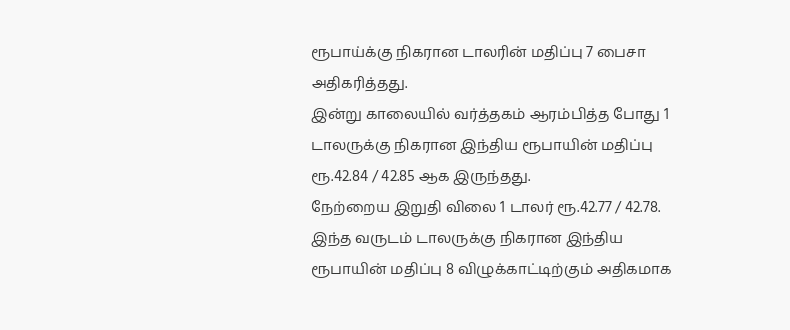ரூபாய்க்கு நிகரான டாலரின் மதிப்பு 7 பைசா அதிகரித்தது.
இன்று காலையில் வர்த்தகம் ஆரம்பித்த போது 1 டாலருக்கு நிகரான இந்திய ரூபாயின் மதிப்பு ரூ.42.84 / 42.85 ஆக இருந்தது.
நேற்றைய இறுதி விலை 1 டாலர் ரூ.42.77 / 42.78.
இந்த வருடம் டாலருக்கு நிகரான இந்திய ரூபாயின் மதிப்பு 8 விழுக்காட்டிற்கும் அதிகமாக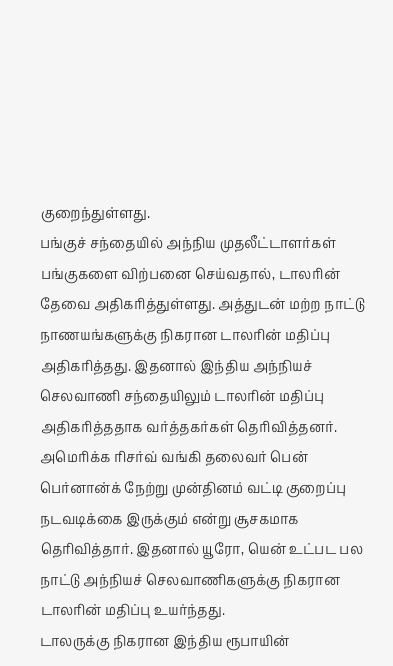குறைந்துள்ளது.
பங்குச் சந்தையில் அந்நிய முதலீட்டாளர்கள் பங்குகளை விற்பனை செய்வதால், டாலரின் தேவை அதிகரித்துள்ளது. அத்துடன் மற்ற நாட்டு நாணயங்களுக்கு நிகரான டாலரின் மதிப்பு அதிகரித்தது. இதனால் இந்திய அந்நியச் செலவாணி சந்தையிலும் டாலரின் மதிப்பு அதிகரித்ததாக வர்த்தகர்கள் தெரிவித்தனர்.
அமெரிக்க ரிசர்வ் வங்கி தலைவர் பென் பெர்னான்க் நேற்று முன்தினம் வட்டி குறைப்பு நடவடிக்கை இருக்கும் என்று சூசகமாக தெரிவித்தார். இதனால் யூரோ, யென் உட்பட பல நாட்டு அந்நியச் செலவாணிகளுக்கு நிகரான டாலரின் மதிப்பு உயர்ந்தது.
டாலருக்கு நிகரான இந்திய ரூபாயின்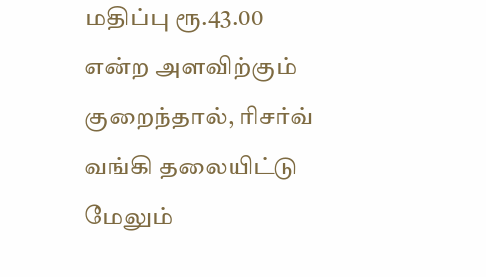மதிப்பு ரூ.43.00 என்ற அளவிற்கும் குறைந்தால், ரிசர்வ் வங்கி தலையிட்டு மேலும்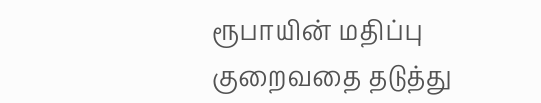ரூபாயின் மதிப்பு குறைவதை தடுத்து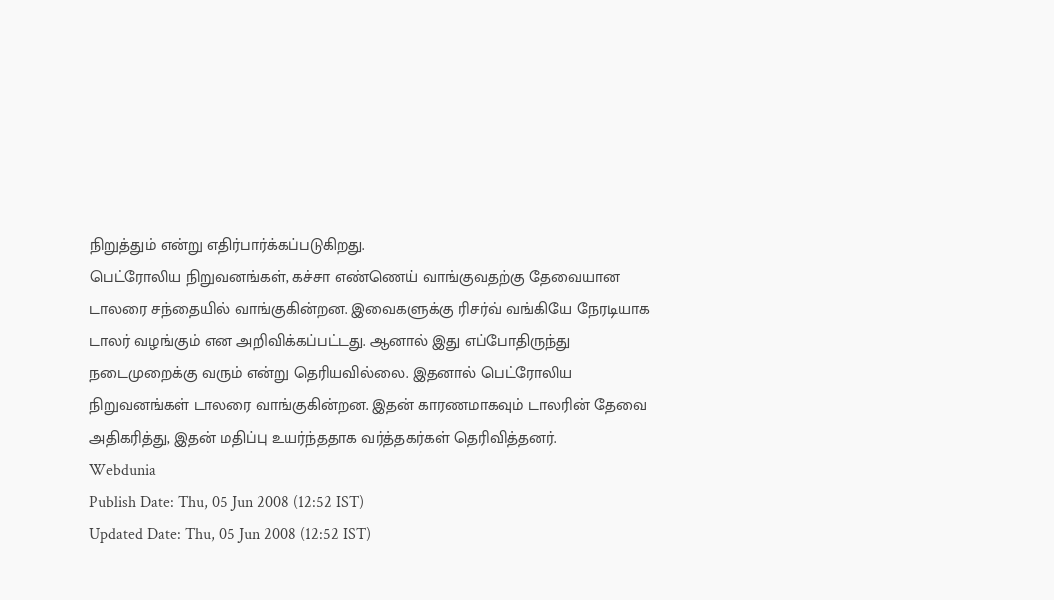நிறுத்தும் என்று எதிர்பார்க்கப்படுகிறது.
பெட்ரோலிய நிறுவனங்கள், கச்சா எண்ணெய் வாங்குவதற்கு தேவையான டாலரை சந்தையில் வாங்குகின்றன. இவைகளுக்கு ரிசர்வ் வங்கியே நேரடியாக டாலர் வழங்கும் என அறிவிக்கப்பட்டது. ஆனால் இது எப்போதிருந்து நடைமுறைக்கு வரும் என்று தெரியவில்லை. இதனால் பெட்ரோலிய நிறுவனங்கள் டாலரை வாங்குகின்றன. இதன் காரணமாகவும் டாலரின் தேவை அதிகரித்து, இதன் மதிப்பு உயர்ந்ததாக வர்த்தகர்கள் தெரிவித்தனர்.
Webdunia
Publish Date: Thu, 05 Jun 2008 (12:52 IST)
Updated Date: Thu, 05 Jun 2008 (12:52 IST)